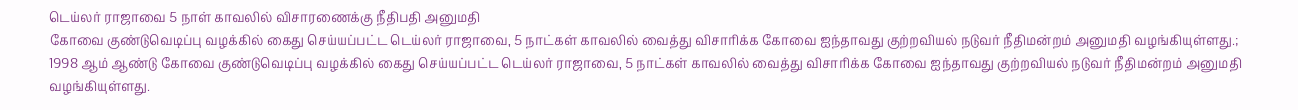டெய்லர் ராஜாவை 5 நாள் காவலில் விசாரணைக்கு நீதிபதி அனுமதி
கோவை குண்டுவெடிப்பு வழக்கில் கைது செய்யப்பட்ட டெய்லர் ராஜாவை, 5 நாட்கள் காவலில் வைத்து விசாரிக்க கோவை ஐந்தாவது குற்றவியல் நடுவர் நீதிமன்றம் அனுமதி வழங்கியுள்ளது.;
1998 ஆம் ஆண்டு கோவை குண்டுவெடிப்பு வழக்கில் கைது செய்யப்பட்ட டெய்லர் ராஜாவை, 5 நாட்கள் காவலில் வைத்து விசாரிக்க கோவை ஐந்தாவது குற்றவியல் நடுவர் நீதிமன்றம் அனுமதி வழங்கியுள்ளது.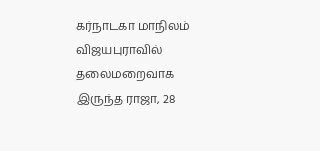கர்நாடகா மாநிலம் விஜயபுராவில் தலைமறைவாக இருந்த ராஜா, 28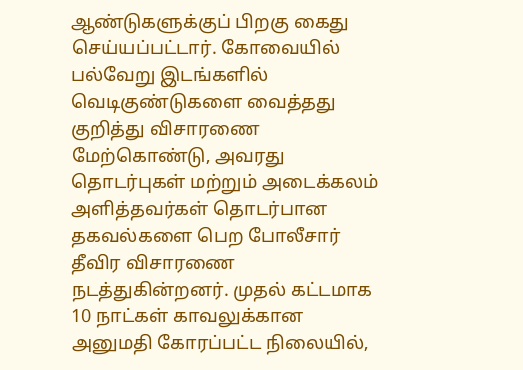ஆண்டுகளுக்குப் பிறகு கைது செய்யப்பட்டார். கோவையில் பல்வேறு இடங்களில் வெடிகுண்டுகளை வைத்தது குறித்து விசாரணை மேற்கொண்டு, அவரது தொடர்புகள் மற்றும் அடைக்கலம் அளித்தவர்கள் தொடர்பான தகவல்களை பெற போலீசார் தீவிர விசாரணை நடத்துகின்றனர். முதல் கட்டமாக 10 நாட்கள் காவலுக்கான அனுமதி கோரப்பட்ட நிலையில்,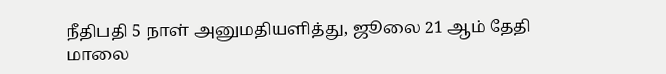நீதிபதி 5 நாள் அனுமதியளித்து, ஜூலை 21 ஆம் தேதி மாலை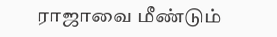ராஜாவை மீண்டும்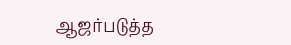ஆஜர்படுத்த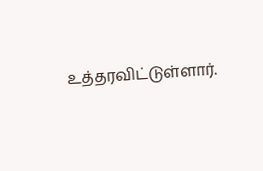உத்தரவிட்டுள்ளார்.